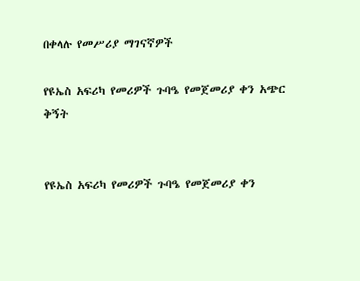በቀላሉ የመሥሪያ ማገናኛዎች

የዩኤስ አፍሪካ የመሪዎች ጉባዔ የመጀመሪያ ቀን አጭር ቅኝት


የዩኤስ አፍሪካ የመሪዎች ጉባዔ የመጀመሪያ ቀን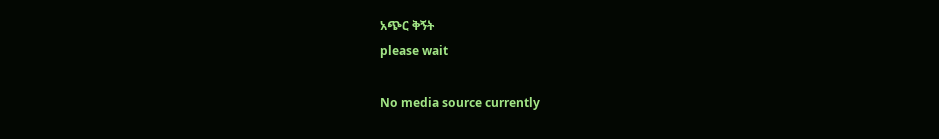አጭር ቅኝት
please wait

No media source currently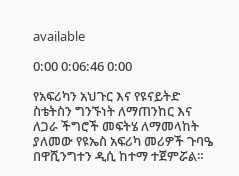available

0:00 0:06:46 0:00

የአፍሪካን አህጉር እና የዩናይትድ ስቴትስን ግንኙነት ለማጠንከር እና ለጋራ ችግሮች መፍትሄ ለማመላከት ያለመው የዩኤስ አፍሪካ መሪዎች ጉባዔ በዋሺንግተን ዲሲ ከተማ ተጀምሯል።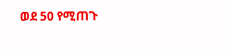ወደ 50 የሚጠጉ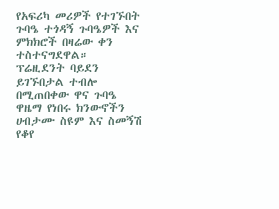የአፍሪካ መሪዎች የተገኙበት ጉባዔ ተጎዳኝ ጉባዔዎች እና ምክክሮች በዛሬው ቀን ተስተናግደዋል። ፕሬዚደንት ባይደን ይገኙበታል ተብሎ በሚጠበቀው ዋና ጉባዔ ዋዜማ የነበሩ ክንውኖችን ሀብታሙ ስዩም እና ስመኝሽ የቆየ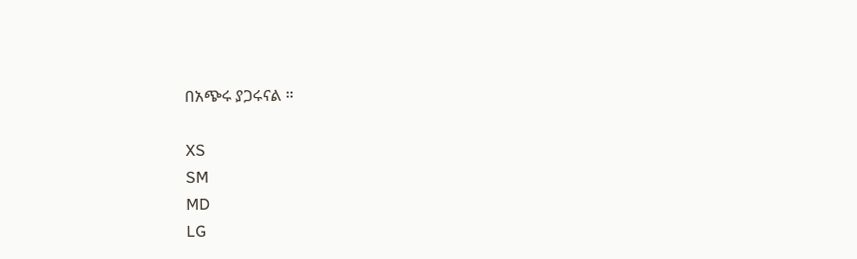በአጭሩ ያጋሩናል ።

XS
SM
MD
LG